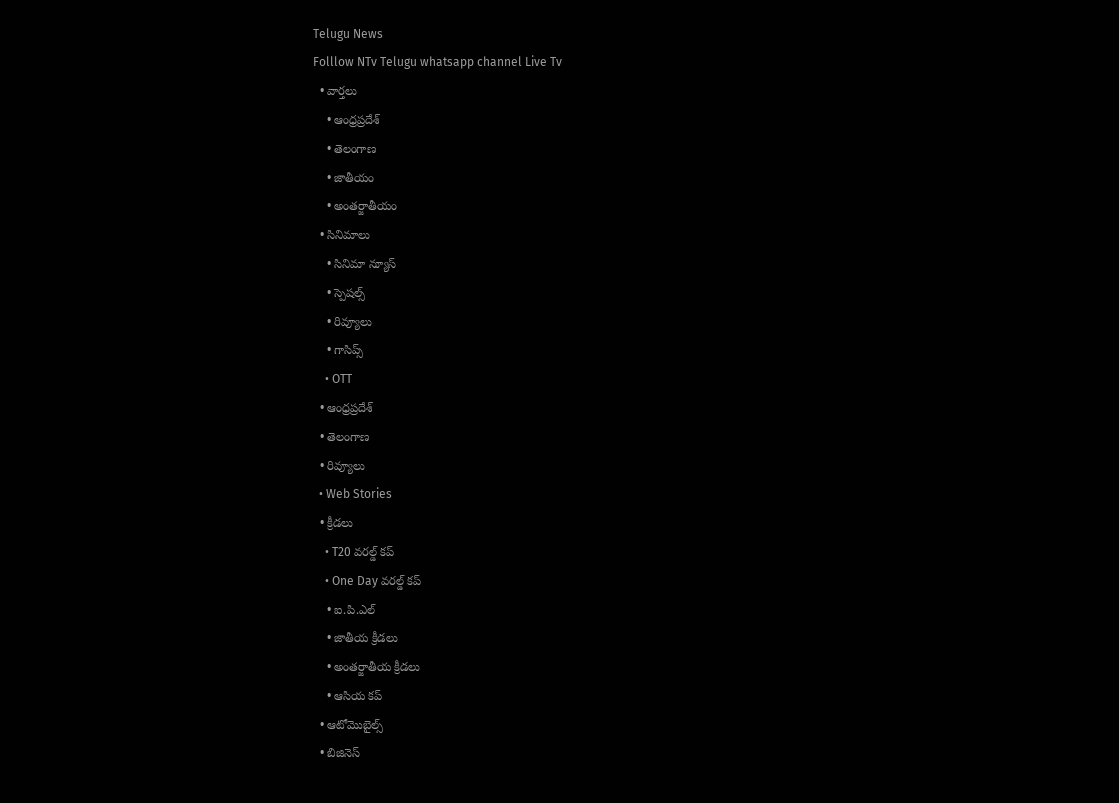Telugu News
Folllow NTv Telugu whatsapp channel Live Tv
  • వార్తలు
    • ఆంధ్రప్రదేశ్
    • తెలంగాణ
    • జాతీయం
    • అంతర్జాతీయం
  • సినిమాలు
    • సినిమా న్యూస్
    • స్పెషల్స్
    • రివ్యూలు
    • గాసిప్స్
    • OTT
  • ఆంధ్రప్రదేశ్
  • తెలంగాణ
  • రివ్యూలు
  • Web Stories
  • క్రీడలు
    • T20 వరల్డ్ కప్
    • One Day వరల్డ్ కప్
    • ఐ.పి.ఎల్
    • జాతీయ క్రీడలు
    • అంతర్జాతీయ క్రీడలు
    • ఆసియ కప్
  • ఆటోమొబైల్స్
  • బిజినెస్‌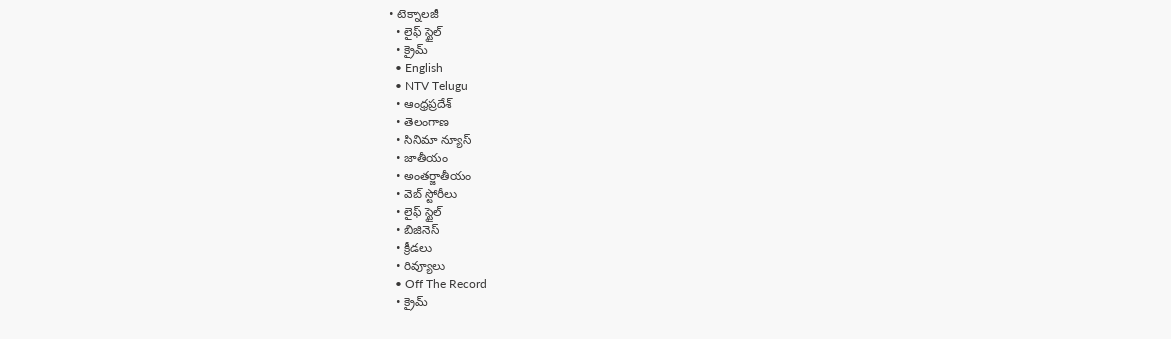• టెక్నాలజీ
  • లైఫ్ స్టైల్
  • క్రైమ్
  • English
  • NTV Telugu
  • ఆంధ్రప్రదేశ్
  • తెలంగాణ
  • సినిమా న్యూస్
  • జాతీయం
  • అంతర్జాతీయం
  • వెబ్ స్టోరీలు
  • లైఫ్ స్టైల్
  • బిజినెస్‌
  • క్రీడలు
  • రివ్యూలు
  • Off The Record
  • క్రైమ్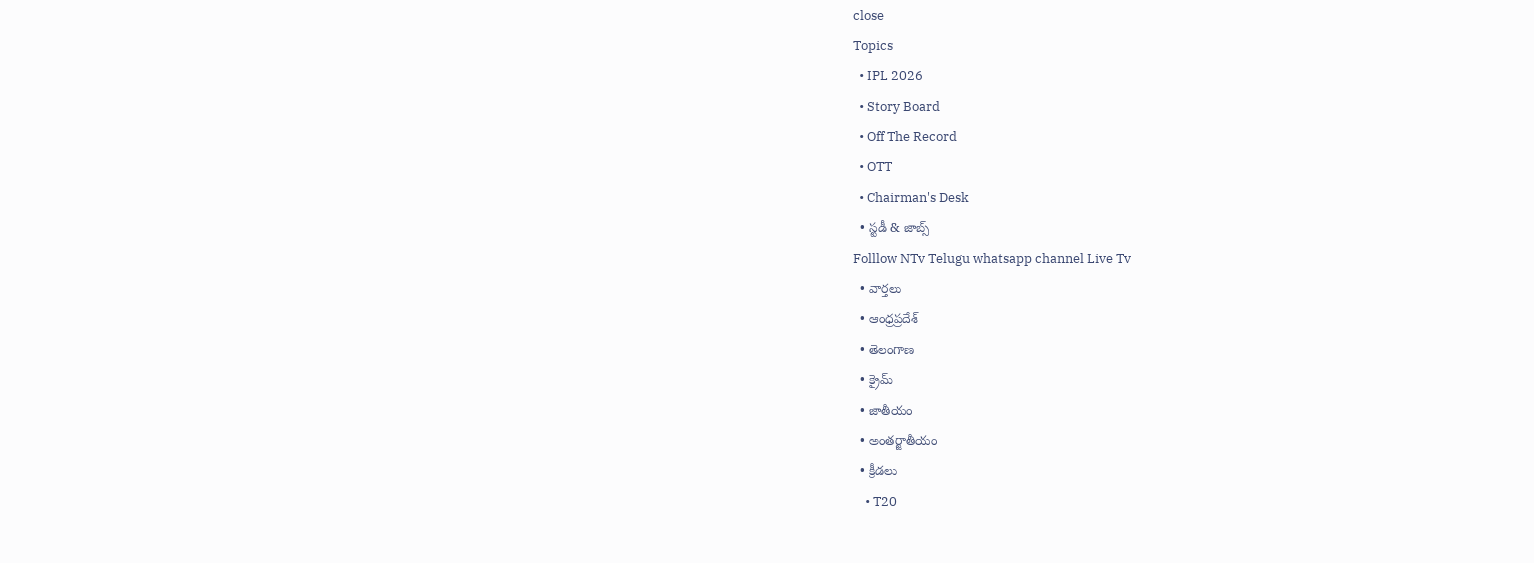close
Topics
  • IPL 2026
  • Story Board
  • Off The Record
  • OTT
  • Chairman's Desk
  • స్టడీ & జాబ్స్
Folllow NTv Telugu whatsapp channel Live Tv
  • వార్తలు
  • ఆంధ్రప్రదేశ్
  • తెలంగాణ
  • క్రైమ్
  • జాతీయం
  • అంతర్జాతీయం
  • క్రీడలు
    • T20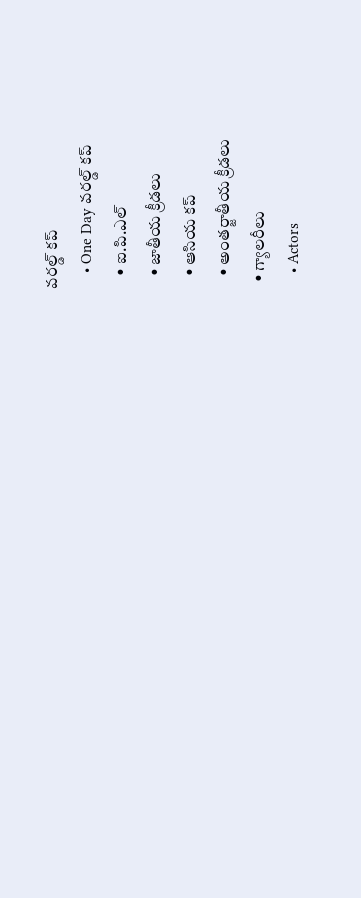వరల్డ్ కప్
    • One Day వరల్డ్ కప్
    • ఐ.పి.ఎల్
    • జాతీయ క్రీడలు
    • ఆసియ కప్
    • అంతర్జాతీయ క్రీడలు
  • గ్యాలరీలు
    • Actors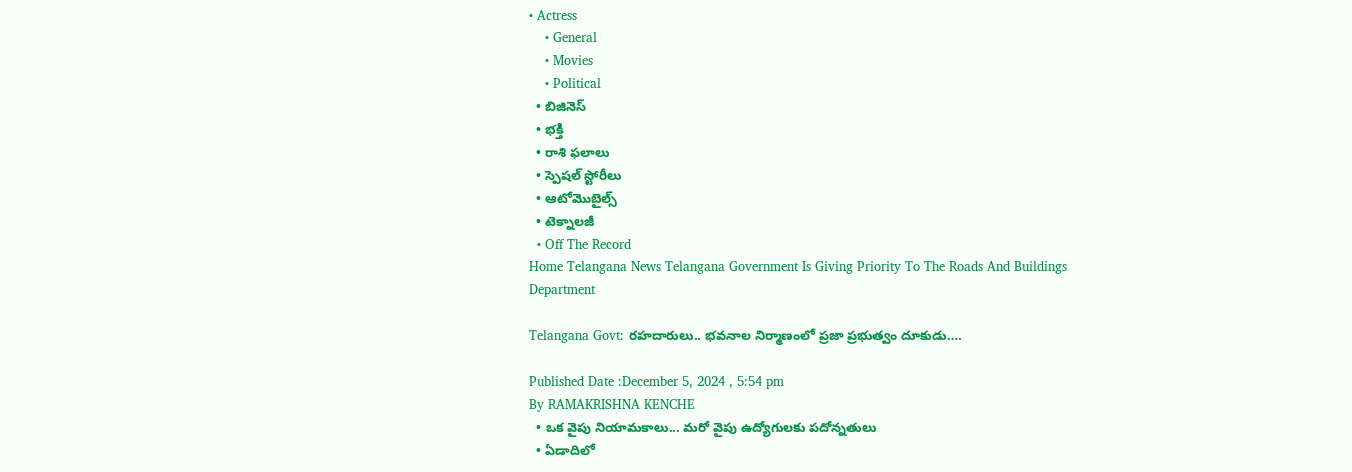• Actress
    • General
    • Movies
    • Political
  • బిజినెస్‌
  • భక్తి
  • రాశి ఫలాలు
  • స్పెషల్‌ స్టోరీలు
  • ఆటోమొబైల్స్
  • టెక్నాలజీ
  • Off The Record
Home Telangana News Telangana Government Is Giving Priority To The Roads And Buildings Department

Telangana Govt: ర‌హ‌దారులు.. భ‌వ‌నాల‌ నిర్మాణంలో ప్రజా ప్రభుత్వం దూకుడు….

Published Date :December 5, 2024 , 5:54 pm
By RAMAKRISHNA KENCHE
  • ఒక వైపు నియామ‌కాలు... మరో వైపు ఉద్యోగులకు ప‌దోన్నతులు
  • ఏడాదిలో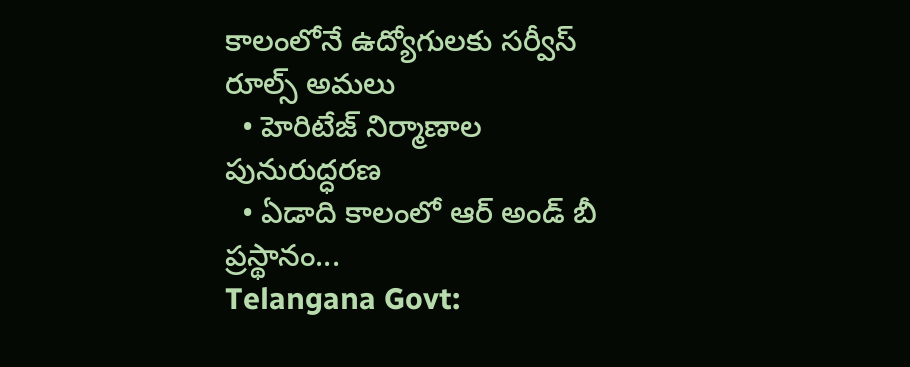కాలంలోనే ఉద్యోగులకు సర్వీస్ రూల్స్ అమలు
  • హెరిటేజ్ నిర్మాణాల పునురుద్ధర‌ణ‌
  • ఏడాది కాలంలో ఆర్ అండ్ బీ ప్రస్థానం...
Telangana Govt: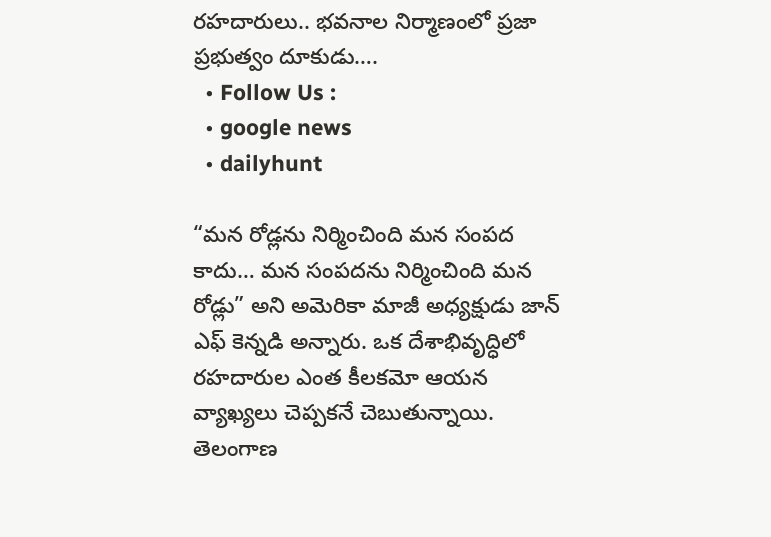ర‌హ‌దారులు.. భ‌వ‌నాల‌ నిర్మాణంలో ప్రజా ప్రభుత్వం దూకుడు….
  • Follow Us :
  • google news
  • dailyhunt

“మన రోడ్లను నిర్మించింది మన సంపద కాదు… మన సంపదను నిర్మించింది మన రోడ్లు” అని అమెరికా మాజీ అధ్యక్షుడు జాన్ ఎఫ్ కెన్నడి అన్నారు. ఒక దేశాభివృద్ధిలో ర‌హ‌దారుల ఎంత కీల‌క‌మో ఆయ‌న వ్యాఖ్యలు చెప్పక‌నే చెబుతున్నాయి. తెలంగాణ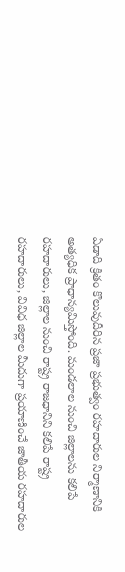ఏడాది క్రితం కొలువుదీరిన ప్రజా ప్రభుత్వం రహదారుల నిర్మాణానికి అత్యధిక ప్రాధాన్యమిస్తోంది. మండలాల నుంచి జిల్లాల‌ను కలిపే రహదారులు, జిల్లాల నుంచి రాష్ట్ర రాజధానిని కలిపే రాష్ట్ర రహదారులు, వివిధ జిల్లాల మీదుగా ప్రయాణించే జాతీయ రహదారుల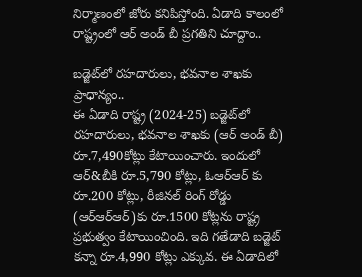నిర్మాణంలో జోరు క‌నిపిస్తోంది. ఏడాది కాలంలో రాష్ట్రంలో ఆర్ అండ్ బీ ప్రగ‌తిని చూద్దాం..

బ‌డ్జెట్‌లో రహదారులు, భవనాల శాఖకు ప్రాధాన్యం..
ఈ ఏడాది రాష్ట్ర (2024-25) బ‌డ్జెట్‌లో రహదారులు, భవనాల శాఖకు (ఆర్ అండ్ బీ) రూ.7,490కోట్లు కేటాయించారు. ఇందులో ఆర్&బీకి రూ.5,790 కోట్లు, ఓఆర్ఆర్ కు రూ.200 కోట్లు, రీజినల్ రింగ్ రోడ్డు (ఆర్ఆర్ఆర్‌)కు రూ.1500 కోట్ల‌ను రాష్ట్ర ప్రభుత్వం కేటాయించింది. ఇది గ‌తేడాది బ‌డ్జెట్ క‌న్నా రూ.4,990 కోట్లు ఎక్కువ‌. ఈ ఏడాదిలో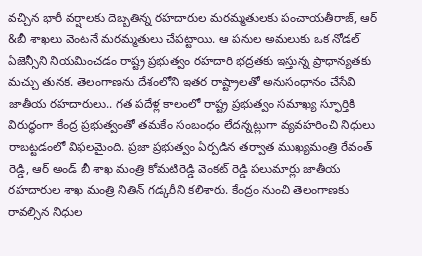వ‌చ్చిన భారీ వర్షాలకు దెబ్బతిన్న రహదారుల మరమ్మతుల‌కు పంచాయ‌తీరాజ్, ఆర్ &బీ శాఖ‌లు వెంట‌నే మ‌ర‌మ్మతులు చేప‌ట్టాయి. ఆ ప‌నుల‌ అమలుకు ఒక నోడల్ ఏజెన్సీని నియమించడం రాష్ట్ర ప్రభుత్వం రహదారి భద్రతకు ఇస్తున్న ప్రాధాన్యతకు మచ్చు తునక. తెలంగాణ‌ను దేశంలోని ఇత‌ర రాష్ట్రాల‌తో అనుసంధానం చేసేవి జాతీయ ర‌హ‌దారులు.. గ‌త ప‌దేళ్ల కాలంలో రాష్ట్ర ప్రభుత్వం స‌మాఖ్య స్ఫూర్తికి విరుద్ధంగా కేంద్ర ప్రభుత్వంతో త‌మ‌కేం సంబంధం లేద‌న్నట్లుగా వ్యవ‌హ‌రించి నిధులు రాబట్టడంలో విఫ‌ల‌మైంది. ప్రజా ప్రభుత్వం ఏర్పడిన త‌ర్వాత ముఖ్యమంత్రి రేవంత్ రెడ్డి, ఆర్ అండ్ బీ శాఖ మంత్రి కోమ‌టిరెడ్డి వెంక‌ట్ రెడ్డి ప‌లుమార్లు జాతీయ ర‌హ‌దారుల శాఖ మంత్రి నితిన్ గ‌డ్కరీని క‌లిశారు. కేంద్రం నుంచి తెలంగాణ‌కు రావ‌ల్సిన నిధుల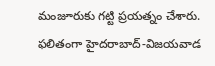మంజూరుకు గ‌ట్టి ప్రయ‌త్నం చేశారు. ఫ‌లితంగా హైదరాబాద్-విజయవాడ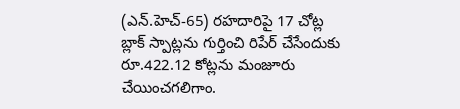(ఎన్.హెచ్-65) రహదారిపై 17 చోట్ల బ్లాక్ స్పాట్లను గుర్తించి రిపేర్ చేసేందుకు రూ.422.12 కోట్లను మంజూరు చేయించ‌గ‌లిగాం.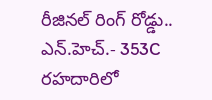రీజినల్ రింగ్ రోడ్డు..
ఎన్.హెచ్.- 353C రహదారిలో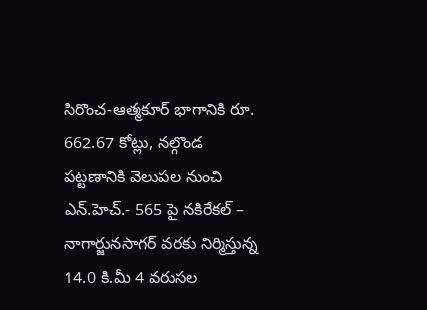సిరొంచ-ఆత్మకూర్ భాగానికి రూ. 662.67 కోట్లు, నల్గొండ పట్టణానికి వెలుపల నుంచి ఎన్.హెచ్.- 565 పై నకిరేకల్ – నాగార్జునసాగర్ వరకు నిర్మిస్తున్న 14.0 కి.మీ 4 వరుసల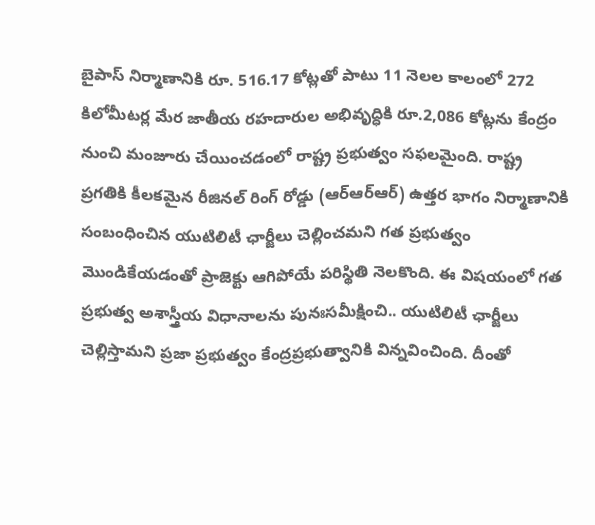బైపాస్ నిర్మాణానికి రూ. 516.17 కోట్లతో పాటు 11 నెలల కాలంలో 272 కిలోమీటర్ల మేర జాతీయ రహదారుల అభివృద్ధికి రూ.2,086 కోట్లను కేంద్రం నుంచి మంజూరు చేయించ‌డంలో రాష్ట్ర ప్రభుత్వం స‌ఫ‌ల‌మైంది. రాష్ట్ర ప్రగతికి కీలకమైన రీజినల్ రింగ్ రోడ్డు (ఆర్ఆర్ఆర్‌) ఉత్తర భాగం నిర్మాణానికి సంబంధించిన యుటిలిటీ ఛార్జీలు చెల్లించమని గత ప్రభుత్వం మొండికేయడంతో ప్రాజెక్టు ఆగిపోయే ప‌రిస్థితి నెల‌కొంది. ఈ విష‌యంలో గత ప్రభుత్వ‌ అశాస్త్రీయ విధానాలను పునఃసమీక్షించి.. యుటిలిటీ ఛార్జీలు చెల్లిస్తామని ప్రజా ప్రభుత్వం కేంద్రప్రభుత్వానికి విన్నవించింది. దీంతో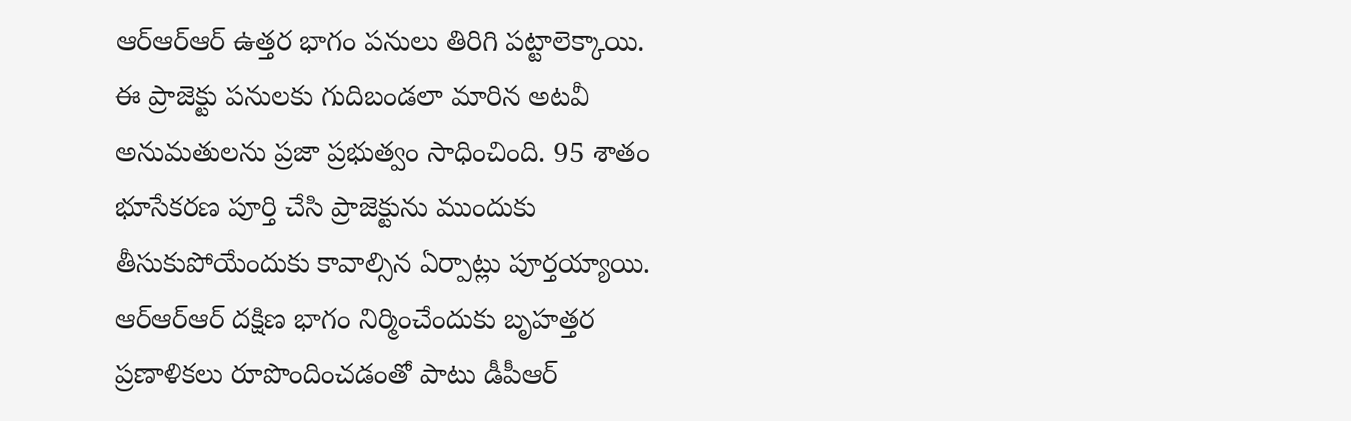ఆర్ఆర్ఆర్ ఉత్తర భాగం ప‌నులు తిరిగి పట్టాలెక్కాయి. ఈ ప్రాజెక్టు పనులకు గుదిబండలా మారిన అటవీ అనుమతులను ప్రజా ప్రభుత్వం సాధించింది. 95 శాతం భూసేకరణ పూర్తి చేసి ప్రాజెక్టును ముందుకు తీసుకుపోయేందుకు కావాల్సిన ఏర్పాట్లు పూర్తయ్యాయి. ఆర్ఆర్ఆర్ దక్షిణ భాగం నిర్మించేందుకు బృహత్తర ప్రణాళికలు రూపొందించడంతో పాటు డీపీఆర్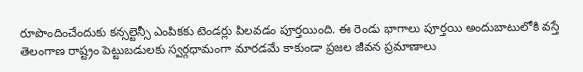రూపొందించేందుకు కన్సల్టెన్సీ ఎంపికకు టెండర్లు పిలవడం పూర్తయింది. ఈ రెండు భాగాలు పూర్తయి అందుబాటులోకి వస్తే తెలంగాణ‌ రాష్ట్రం పెట్టుబడులకు స్వర్గధామంగా మారడమే కాకుండా ప్ర‌జల జీవన ప్రమాణాలు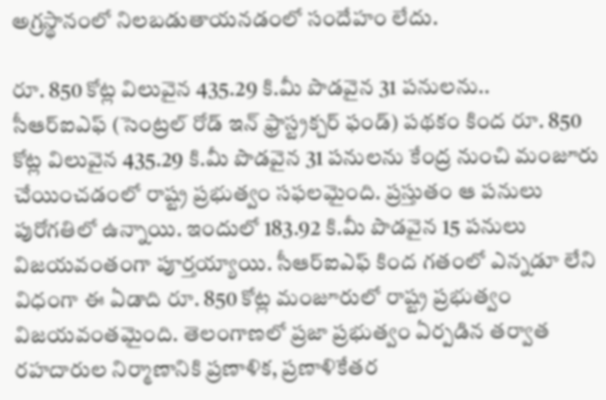అగ్రస్థానంలో నిలబడుతాయ‌న‌డంలో సందేహం లేదు.

రూ. 850 కోట్ల విలువైన 435.29 కి.మీ పొడవైన 31 పనులను..
సీఆర్ఐఎఫ్ (సెంట్రల్ రోడ్ ఇన్ ఫ్రాస్ట్రక్చర్ ఫండ్) పథకం కింద రూ. 850 కోట్ల విలువైన 435.29 కి.మీ పొడవైన 31 పనులను కేంద్ర నుంచి మంజూరు చేయించ‌డంలో రాష్ట్ర ప్రభుత్వం స‌ఫ‌ల‌మైంది. ప్రస్తుతం ఆ పనులు పురోగతిలో ఉన్నాయి. ఇందులో 183.92 కి.మీ పొడవైన 15 పనులు విజయవంతంగా పూర్తయ్యాయి. సీఆర్ఐఎఫ్ కింద గ‌తంలో ఎన్నడూ లేని విధంగా ఈ ఏడాది రూ. 850 కోట్ల మంజూరులో రాష్ట్ర ప్రభుత్వం విజ‌య‌వంత‌మైంది. తెలంగాణలో ప్రజా ప్రభుత్వం ఏర్పడిన త‌ర్వాత ర‌హ‌దారుల నిర్మాణానికి ప్రణాళిక, ప్రణాళికేతర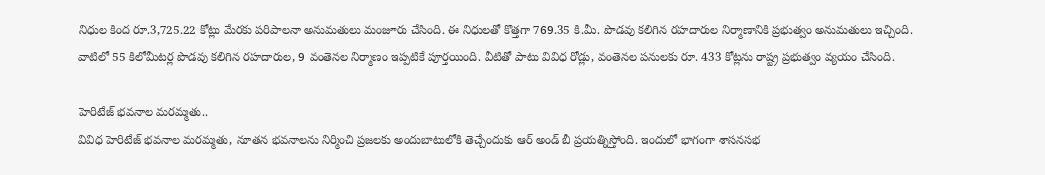నిధుల కింద రూ.3,725.22 కోట్లు మేరకు పరిపాలనా అనుమతులు మంజూరు చేసింది. ఈ నిధుల‌తో కొత్తగా 769.35 కి.మీ. పొడవు కలిగిన రహదారుల నిర్మాణానికి ప్రభుత్వం అనుమ‌తులు ఇచ్చింది. వాటిలో 55 కిలోమీటర్ల పొడవు కలిగిన రహదారుల‌, 9 వంతెనల నిర్మాణం ఇప్పటికే పూర్తయింది. వీటితో పాటు వివిధ రోడ్లు, వంతెనల‌ పనులకు రూ. 433 కోట్లను రాష్ట్ర ప్రభుత్వం వ్యయం చేసింది.

హెరిటేజ్ భవనాల మ‌ర‌మ్మతు..
వివిధ హెరిటేజ్ భవనాల మ‌ర‌మ్మతు, నూతన భవనాలను నిర్మించి ప్రజ‌ల‌కు అందుబాటులోకి తెచ్చేందుకు ఆర్ అండ్ బీ ప్రయ‌త్నిస్తోంది. ఇందులో భాగంగా శాస‌న‌స‌భ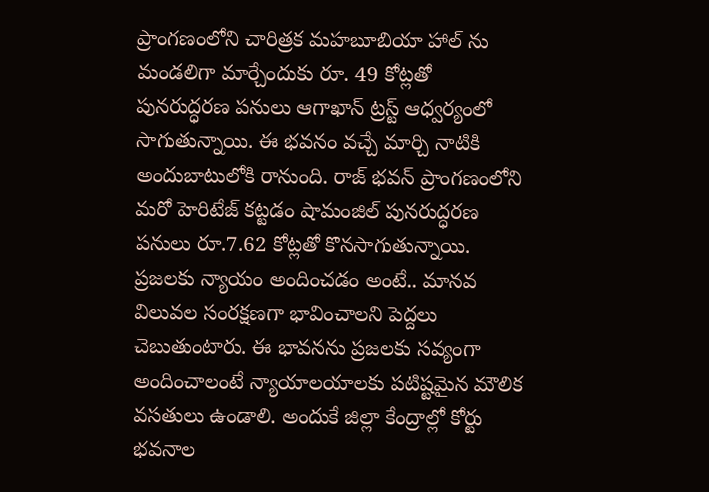ప్రాంగణంలోని చారిత్రక‌ మహబూబియా హాల్ ను మండలిగా మార్చేందుకు రూ. 49 కోట్లతో పున‌రుద్ధర‌ణ ప‌నులు ఆగాఖాన్ ట్రస్ట్ ఆధ్వర్యంలో సాగుతున్నాయి. ఈ భవనం వచ్చే మార్చి నాటికి అందుబాటులోకి రానుంది. రాజ్ భవన్ ప్రాంగణంలోని మరో హెరిటేజ్ కట్టడం షామంజిల్ పునరుద్ధరణ ప‌నులు రూ.7.62 కోట్లతో కొన‌సాగుతున్నాయి. ప్రజలకు న్యాయం అందించడం అంటే.. మానవ విలువల సంరక్షణగా భావించాలని పెద్దలు చెబుతుంటారు. ఈ భావనను ప్రజలకు సవ్యంగా అందించాలంటే న్యాయాలయాలకు పటిష్టమైన మౌలిక వసతులు ఉండాలి. అందుకే జిల్లా కేంద్రాల్లో కోర్టు భవనాల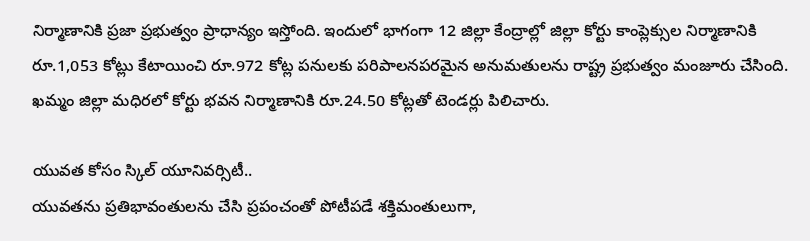నిర్మాణానికి ప్రజా ప్రభుత్వం ప్రాధాన్యం ఇస్తోంది. ఇందులో భాగంగా 12 జిల్లా కేంద్రాల్లో జిల్లా కోర్టు కాంప్లెక్సుల నిర్మాణానికి రూ.1,053 కోట్లు కేటాయించి రూ.972 కోట్ల ప‌నుల‌కు పరిపాలనపరమైన అనుమతులను రాష్ట్ర ప్రభుత్వం మంజూరు చేసింది. ఖమ్మం జిల్లా మధిరలో కోర్టు భవన నిర్మాణానికి రూ.24.50 కోట్లతో టెండర్లు పిలిచారు.

యువత కోసం స్కిల్ యూనివర్సిటీ..
యువతను ప్రతిభావంతులను చేసి ప్రపంచంతో పోటీపడే శక్తిమంతులుగా,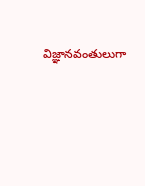విజ్ఞానవంతులుగా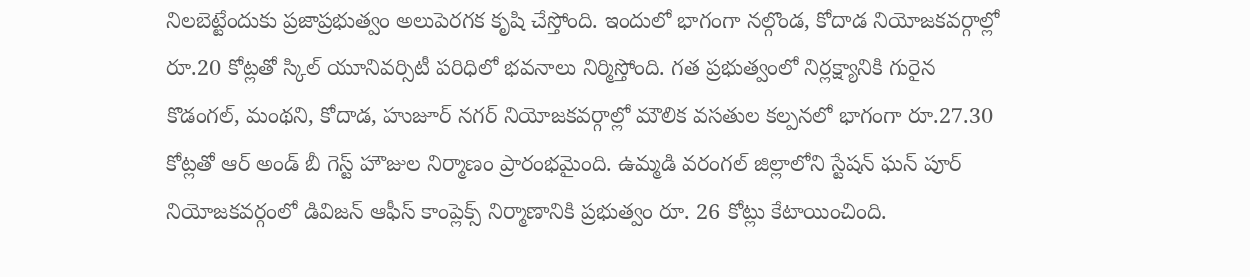నిలబెట్టేందుకు ప్రజాప్రభుత్వం అలుపెరగక కృషి చేస్తోంది. ఇందులో భాగంగా నల్గొండ‌, కోదాడ నియోజకవర్గాల్లో రూ.20 కోట్లతో స్కిల్ యూనివర్సిటీ ప‌రిధిలో భ‌వ‌నాలు నిర్మిస్తోంది. గత ప్రభుత్వంలో నిర్లక్ష్యానికి గురైన కొడంగల్, మంథని, కోదాడ, హుజూర్ నగర్ నియోజకవర్గాల్లో మౌలిక వసతుల కల్పనలో భాగంగా రూ.27.30 కోట్లతో ఆర్ అండ్ బీ గెస్ట్ హౌజుల నిర్మాణం ప్రారంభ‌మైంది. ఉమ్మడి వరంగల్ జిల్లాలోని స్టేషన్ ఘన్ పూర్ నియోజకవర్గంలో డివిజన్ ఆఫీస్ కాంప్లెక్స్ నిర్మాణానికి ప్రభుత్వం రూ. 26 కోట్లు కేటాయించింది.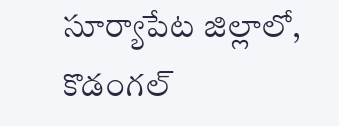సూర్యాపేట జిల్లాలో, కొడంగల్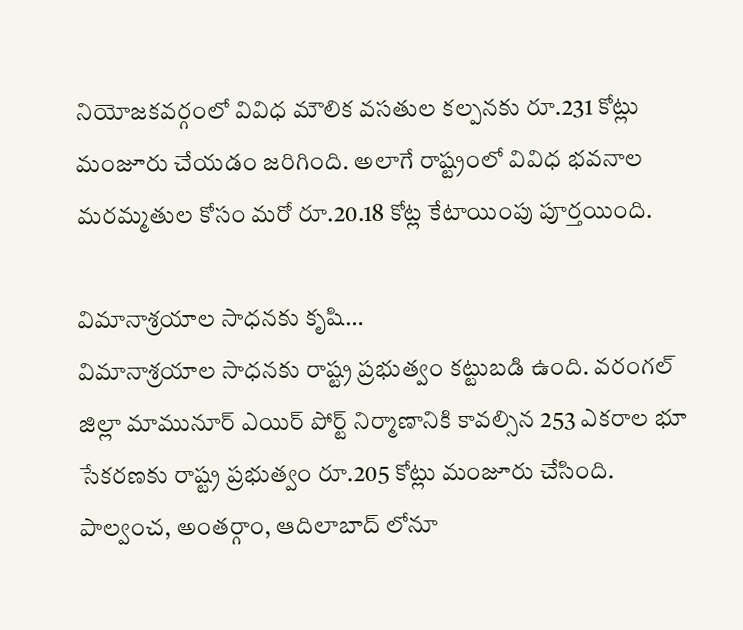నియోజకవర్గంలో వివిధ మౌలిక వసతుల కల్పనకు రూ.231 కోట్లు మంజూరు చేయ‌డం జ‌రిగింది. అలాగే రాష్ట్రంలో వివిధ భవనాల మరమ్మతుల కోసం మరో రూ.20.18 కోట్ల కేటాయింపు పూర్తయింది.

విమానాశ్రయాల సాధ‌న‌కు కృషి…
విమానాశ్రయాల సాధ‌న‌కు రాష్ట్ర ప్రభుత్వం క‌ట్టుబ‌డి ఉంది. వ‌రంగల్ జిల్లా మామునూర్ ఎయిర్ పోర్ట్ నిర్మాణానికి కావల్సిన 253 ఎకరాల భూ సేకరణకు రాష్ట్ర ప్రభుత్వం రూ.205 కోట్లు మంజూరు చేసింది. పాల్వంచ‌, అంత‌ర్గాం, ఆదిలాబాద్ లోనూ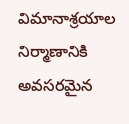విమానాశ్ర‌యాల నిర్మాణానికి అవ‌స‌ర‌మైన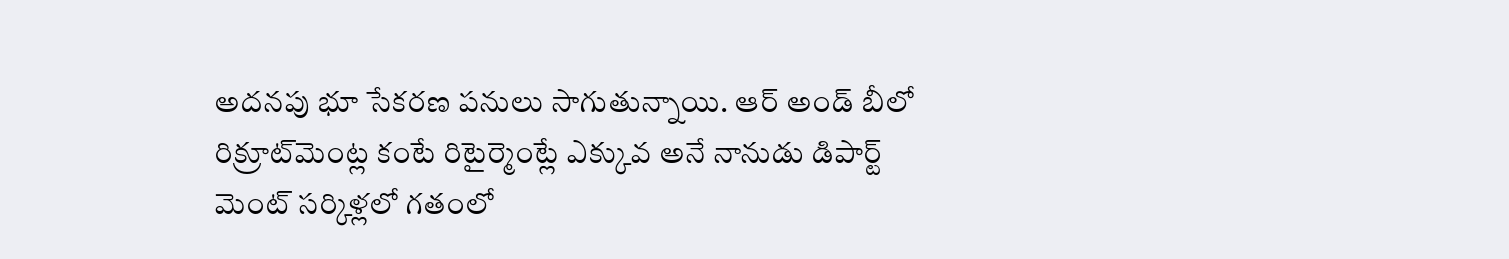అద‌న‌పు భూ సేక‌ర‌ణ ప‌నులు సాగుతున్నాయి. ఆర్ అండ్‌ బీలో రిక్రూట్‌మెంట్ల కంటే రిటైర్మెంట్లే ఎక్కువ అనే నానుడు డిపార్ట్ మెంట్ సర్కిళ్లలో గ‌తంలో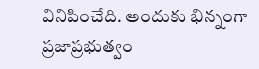వినిపించేది. అందుకు భిన్నంగా ప్రజాప్రభుత్వం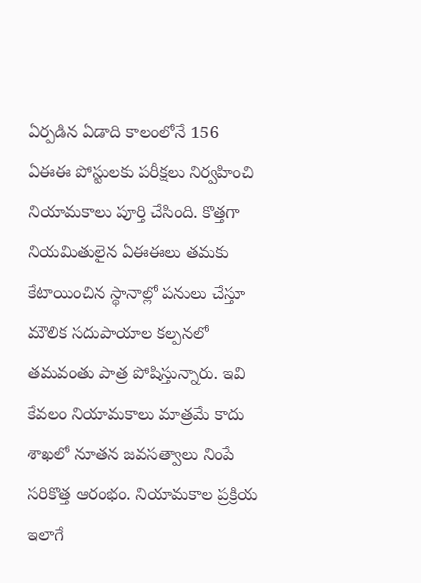ఏర్పడిన ఏడాది కాలంలోనే 156 ఏఈఈ పోస్టులకు పరీక్షలు నిర్వహించి నియామ‌కాలు పూర్తి చేసింది. కొత్తగా నియ‌మితులైన ఏఈఈలు తమకు కేటాయించిన స్థానాల్లో పనులు చేస్తూ మౌలిక సదుపాయాల కల్పనలో తమవంతు పాత్ర పోషిస్తున్నారు. ఇవి కేవ‌లం నియామకాలు మాత్రమే కాదు శాఖ‌లో నూతన జవసత్వాలు నింపే సరికొత్త ఆరంభం. నియామ‌కాల ప్రక్రియ ఇలాగే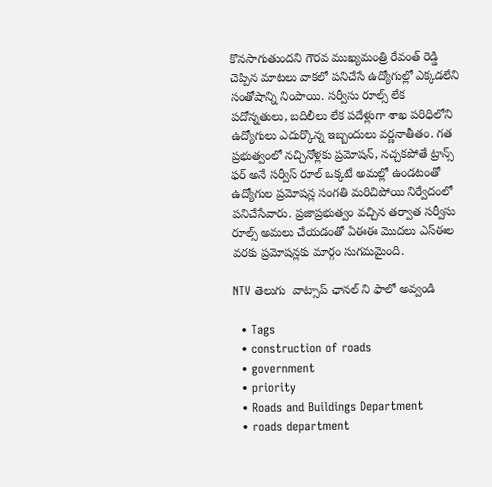కొనసాగుతుందని గౌరవ ముఖ్యమంత్రి రేవంత్ రెడ్డి చెప్పిన మాటలు వాక‌లో పనిచేసే ఉద్యోగుల్లో ఎక్కడలేని సంతోషాన్ని నింపాయి. సర్వీసు రూల్స్ లేక ప‌దోన్నతులు, బ‌దిలీలు లేక ప‌దేళ్లుగా శాఖ ప‌రిధిలోని ఉద్యోగులు ఎదుర్కొన్న ఇబ్బందులు వ‌ర్ణనాతీతం. గత ప్రభుత్వంలో నచ్చినోళ్లకు ప్రమోషన్, నచ్చకపోతే ట్రాన్స్ ఫర్ అనే సర్వీస్ రూల్ ఒక్కటే అమల్లో ఉండటంతో ఉద్యోగుల ప్రమోషన్ల సంగతి మరిచిపోయి నిర్వేదంలో పనిచేసేవారు. ప్రజాప్రభుత్వం వచ్చిన తర్వాత సర్వీసు రూల్స్ అమలు చేయ‌డంతో ఏఈఈ మొద‌లు ఎస్ఈల వరకు ప్రమోషన్లకు మార్గం సుగమ‌మైంది.

NTV తెలుగు  వాట్సాప్ ఛానల్ ని ఫాలో అవ్వండి

  • Tags
  • construction of roads
  • government
  • priority
  • Roads and Buildings Department
  • roads department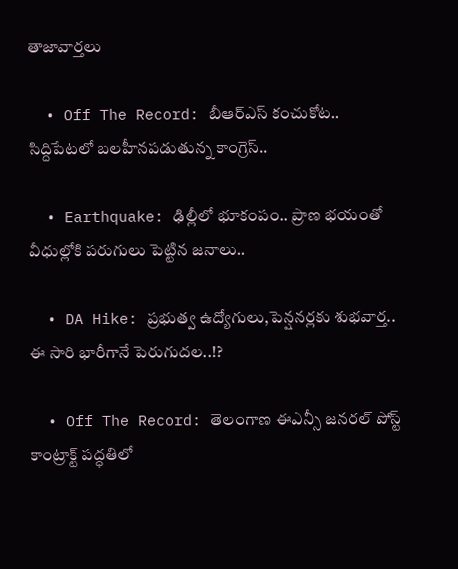తాజావార్తలు

  • Off The Record: బీఆర్ఎస్‌ కంచుకోట.. సిద్దిపేటలో బలహీనపడుతున్న కాంగ్రెస్..

  • Earthquake: ఢిల్లీలో భూకంపం.. ప్రాణ భయంతో వీధుల్లోకి పరుగులు పెట్టిన జనాలు..

  • DA Hike: ప్రభుత్వ ఉద్యోగులు,పెన్షనర్లకు శుభవార్త.. ఈ సారి భారీగానే పెరుగుదల..!?

  • Off The Record: తెలంగాణ ఈఎన్సీ జనరల్ పోస్ట్ కాంట్రాక్ట్ పద్ధతిలో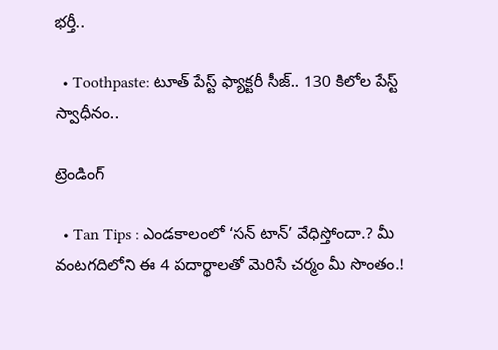భర్తీ..

  • Toothpaste: టూత్ పేస్ట్ ఫ్యాక్టరీ సీజ్.. 130 కిలోల పేస్ట్‌ స్వాధీనం..

ట్రెండింగ్‌

  • Tan Tips : ఎండకాలంలో ‘సన్ టాన్’ వేధిస్తోందా.? మీ వంటగదిలోని ఈ 4 పదార్థాలతో మెరిసే చర్మం మీ సొంతం.!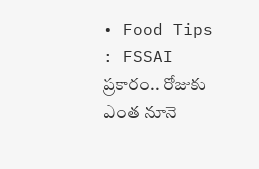• Food Tips : FSSAI ప్రకారం.. రోజుకు ఎంత నూనె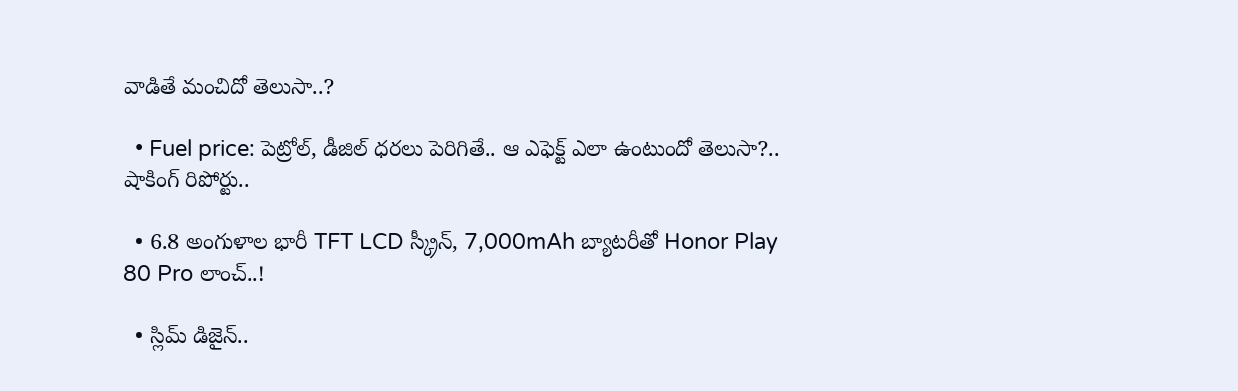వాడితే మంచిదో తెలుసా..?

  • Fuel price: పెట్రోల్, డీజిల్ ధరలు పెరిగితే.. ఆ ఎఫెక్ట్‌ ఎలా ఉంటుందో తెలుసా?.. షాకింగ్ రిపోర్టు..

  • 6.8 అంగుళాల భారీ TFT LCD స్క్రీన్‌, 7,000mAh బ్యాటరీతో Honor Play 80 Pro లాంచ్..!

  • స్లిమ్ డిజైన్..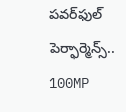పవర్‌ఫుల్ పెర్ఫార్మెన్స్.. 100MP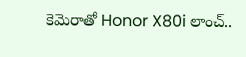కెమెరాతో Honor X80i లాంచ్..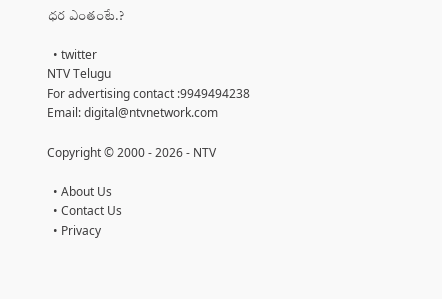ధర ఎంతంటే.?

  • twitter
NTV Telugu
For advertising contact :9949494238
Email: digital@ntvnetwork.com

Copyright © 2000 - 2026 - NTV

  • About Us
  • Contact Us
  • Privacy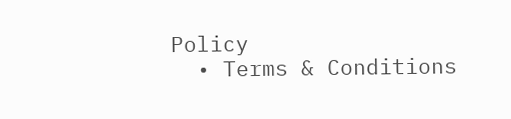Policy
  • Terms & Conditions